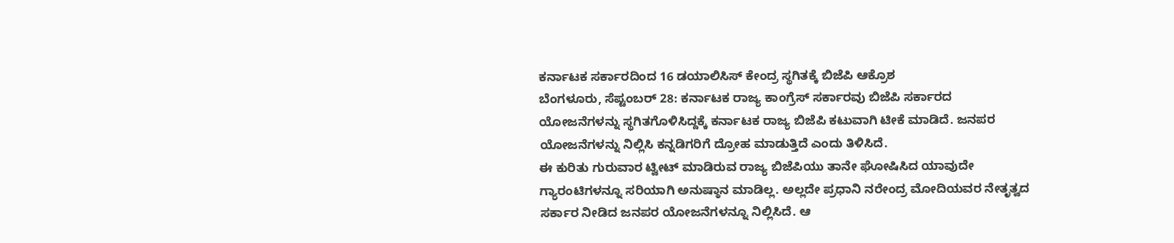ಕರ್ನಾಟಕ ಸರ್ಕಾರದಿಂದ 16 ಡಯಾಲಿಸಿಸ್ ಕೇಂದ್ರ ಸ್ಥಗಿತಕ್ಕೆ ಬಿಜೆಪಿ ಆಕ್ರೊಶ
ಬೆಂಗಳೂರು, ಸೆಪ್ಟಂಬರ್ 28: ಕರ್ನಾಟಕ ರಾಜ್ಯ ಕಾಂಗ್ರೆಸ್ ಸರ್ಕಾರವು ಬಿಜೆಪಿ ಸರ್ಕಾರದ ಯೋಜನೆಗಳನ್ನು ಸ್ಥಗಿತಗೊಳಿಸಿದ್ದಕ್ಕೆ ಕರ್ನಾಟಕ ರಾಜ್ಯ ಬಿಜೆಪಿ ಕಟುವಾಗಿ ಟೀಕೆ ಮಾಡಿದೆ. ಜನಪರ ಯೋಜನೆಗಳನ್ನು ನಿಲ್ಲಿಸಿ ಕನ್ನಡಿಗರಿಗೆ ದ್ರೋಹ ಮಾಡುತ್ತಿದೆ ಎಂದು ತಿಳಿಸಿದೆ.
ಈ ಕುರಿತು ಗುರುವಾರ ಟ್ವೀಟ್ ಮಾಡಿರುವ ರಾಜ್ಯ ಬಿಜೆಪಿಯು ತಾನೇ ಘೋಷಿಸಿದ ಯಾವುದೇ ಗ್ಯಾರಂಟಿಗಳನ್ನೂ ಸರಿಯಾಗಿ ಅನುಷ್ಠಾನ ಮಾಡಿಲ್ಲ. ಅಲ್ಲದೇ ಪ್ರಧಾನಿ ನರೇಂದ್ರ ಮೋದಿಯವರ ನೇತೃತ್ವದ ಸರ್ಕಾರ ನೀಡಿದ ಜನಪರ ಯೋಜನೆಗಳನ್ನೂ ನಿಲ್ಲಿಸಿದೆ. ಆ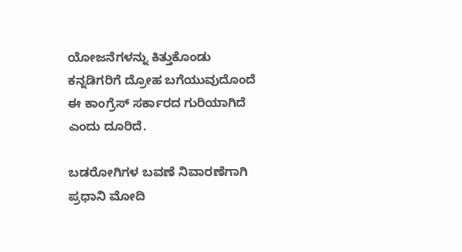ಯೋಜನೆಗಳನ್ನು ಕಿತ್ತುಕೊಂಡು ಕನ್ನಡಿಗರಿಗೆ ದ್ರೋಹ ಬಗೆಯುವುದೊಂದೆ ಈ ಕಾಂಗ್ರೆಸ್ ಸರ್ಕಾರದ ಗುರಿಯಾಗಿದೆ ಎಂದು ದೂರಿದೆ.

ಬಡರೋಗಿಗಳ ಬವಣೆ ನಿವಾರಣೆಗಾಗಿ ಪ್ರಧಾನಿ ಮೋದಿ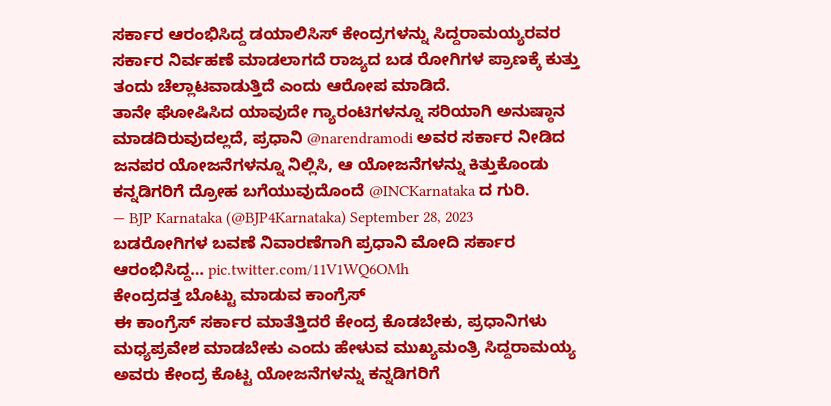ಸರ್ಕಾರ ಆರಂಭಿಸಿದ್ದ ಡಯಾಲಿಸಿಸ್ ಕೇಂದ್ರಗಳನ್ನು ಸಿದ್ದರಾಮಯ್ಯರವರ ಸರ್ಕಾರ ನಿರ್ವಹಣೆ ಮಾಡಲಾಗದೆ ರಾಜ್ಯದ ಬಡ ರೋಗಿಗಳ ಪ್ರಾಣಕ್ಕೆ ಕುತ್ತು ತಂದು ಚೆಲ್ಲಾಟವಾಡುತ್ತಿದೆ ಎಂದು ಆರೋಪ ಮಾಡಿದೆ.
ತಾನೇ ಘೋಷಿಸಿದ ಯಾವುದೇ ಗ್ಯಾರಂಟಿಗಳನ್ನೂ ಸರಿಯಾಗಿ ಅನುಷ್ಠಾನ ಮಾಡದಿರುವುದಲ್ಲದೆ, ಪ್ರಧಾನಿ @narendramodi ಅವರ ಸರ್ಕಾರ ನೀಡಿದ ಜನಪರ ಯೋಜನೆಗಳನ್ನೂ ನಿಲ್ಲಿಸಿ, ಆ ಯೋಜನೆಗಳನ್ನು ಕಿತ್ತುಕೊಂಡು ಕನ್ನಡಿಗರಿಗೆ ದ್ರೋಹ ಬಗೆಯುವುದೊಂದೆ @INCKarnataka ದ ಗುರಿ.
— BJP Karnataka (@BJP4Karnataka) September 28, 2023
ಬಡರೋಗಿಗಳ ಬವಣೆ ನಿವಾರಣೆಗಾಗಿ ಪ್ರಧಾನಿ ಮೋದಿ ಸರ್ಕಾರ ಆರಂಭಿಸಿದ್ದ… pic.twitter.com/11V1WQ6OMh
ಕೇಂದ್ರದತ್ತ ಬೊಟ್ಟು ಮಾಡುವ ಕಾಂಗ್ರೆಸ್
ಈ ಕಾಂಗ್ರೆಸ್ ಸರ್ಕಾರ ಮಾತೆತ್ತಿದರೆ ಕೇಂದ್ರ ಕೊಡಬೇಕು, ಪ್ರಧಾನಿಗಳು ಮಧ್ಯಪ್ರವೇಶ ಮಾಡಬೇಕು ಎಂದು ಹೇಳುವ ಮುಖ್ಯಮಂತ್ರಿ ಸಿದ್ದರಾಮಯ್ಯ ಅವರು ಕೇಂದ್ರ ಕೊಟ್ಟ ಯೋಜನೆಗಳನ್ನು ಕನ್ನಡಿಗರಿಗೆ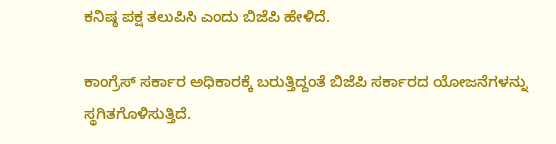ಕನಿಷ್ಠ ಪಕ್ಷ ತಲುಪಿಸಿ ಎಂದು ಬಿಜೆಪಿ ಹೇಳಿದೆ.

ಕಾಂಗ್ರೆಸ್ ಸರ್ಕಾರ ಅಧಿಕಾರಕ್ಕೆ ಬರುತ್ತಿದ್ದಂತೆ ಬಿಜೆಪಿ ಸರ್ಕಾರದ ಯೋಜನೆಗಳನ್ನು ಸ್ಥಗಿತಗೊಳಿಸುತ್ತಿದೆ.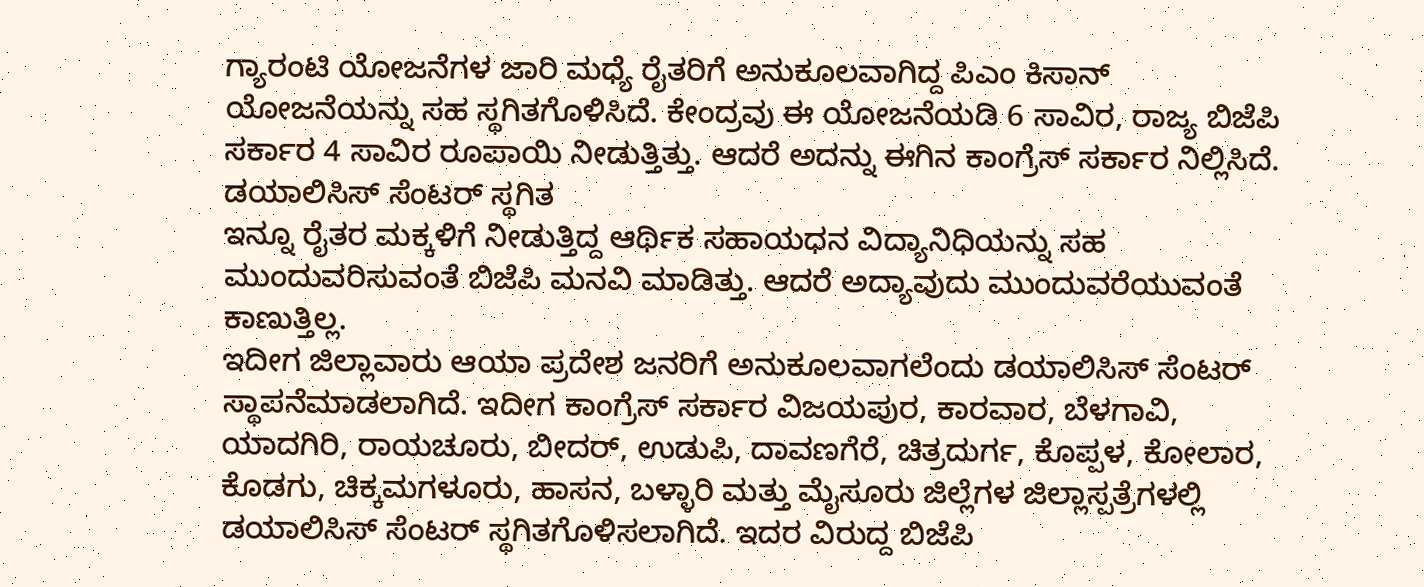ಗ್ಯಾರಂಟಿ ಯೋಜನೆಗಳ ಜಾರಿ ಮಧ್ಯೆ ರೈತರಿಗೆ ಅನುಕೂಲವಾಗಿದ್ದ ಪಿಎಂ ಕಿಸಾನ್ ಯೋಜನೆಯನ್ನು ಸಹ ಸ್ಥಗಿತಗೊಳಿಸಿದೆ. ಕೇಂದ್ರವು ಈ ಯೋಜನೆಯಡಿ 6 ಸಾವಿರ, ರಾಜ್ಯ ಬಿಜೆಪಿ ಸರ್ಕಾರ 4 ಸಾವಿರ ರೂಪಾಯಿ ನೀಡುತ್ತಿತ್ತು. ಆದರೆ ಅದನ್ನು ಈಗಿನ ಕಾಂಗ್ರೆಸ್ ಸರ್ಕಾರ ನಿಲ್ಲಿಸಿದೆ.
ಡಯಾಲಿಸಿಸ್ ಸೆಂಟರ್ ಸ್ಥಗಿತ
ಇನ್ನೂ ರೈತರ ಮಕ್ಕಳಿಗೆ ನೀಡುತ್ತಿದ್ದ ಆರ್ಥಿಕ ಸಹಾಯಧನ ವಿದ್ಯಾನಿಧಿಯನ್ನು ಸಹ ಮುಂದುವರಿಸುವಂತೆ ಬಿಜೆಪಿ ಮನವಿ ಮಾಡಿತ್ತು. ಆದರೆ ಅದ್ಯಾವುದು ಮುಂದುವರೆಯುವಂತೆ ಕಾಣುತ್ತಿಲ್ಲ.
ಇದೀಗ ಜಿಲ್ಲಾವಾರು ಆಯಾ ಪ್ರದೇಶ ಜನರಿಗೆ ಅನುಕೂಲವಾಗಲೆಂದು ಡಯಾಲಿಸಿಸ್ ಸೆಂಟರ್ ಸ್ಥಾಪನೆಮಾಡಲಾಗಿದೆ. ಇದೀಗ ಕಾಂಗ್ರೆಸ್ ಸರ್ಕಾರ ವಿಜಯಪುರ, ಕಾರವಾರ, ಬೆಳಗಾವಿ, ಯಾದಗಿರಿ, ರಾಯಚೂರು, ಬೀದರ್, ಉಡುಪಿ, ದಾವಣಗೆರೆ, ಚಿತ್ರದುರ್ಗ, ಕೊಪ್ಪಳ, ಕೋಲಾರ, ಕೊಡಗು, ಚಿಕ್ಕಮಗಳೂರು, ಹಾಸನ, ಬಳ್ಳಾರಿ ಮತ್ತು ಮೈಸೂರು ಜಿಲ್ಲೆಗಳ ಜಿಲ್ಲಾಸ್ಪತ್ರೆಗಳಲ್ಲಿ ಡಯಾಲಿಸಿಸ್ ಸೆಂಟರ್ ಸ್ಥಗಿತಗೊಳಿಸಲಾಗಿದೆ. ಇದರ ವಿರುದ್ದ ಬಿಜೆಪಿ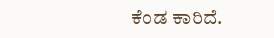ಕೆಂಡ ಕಾರಿದೆ.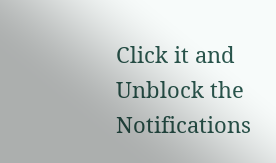Click it and Unblock the Notifications